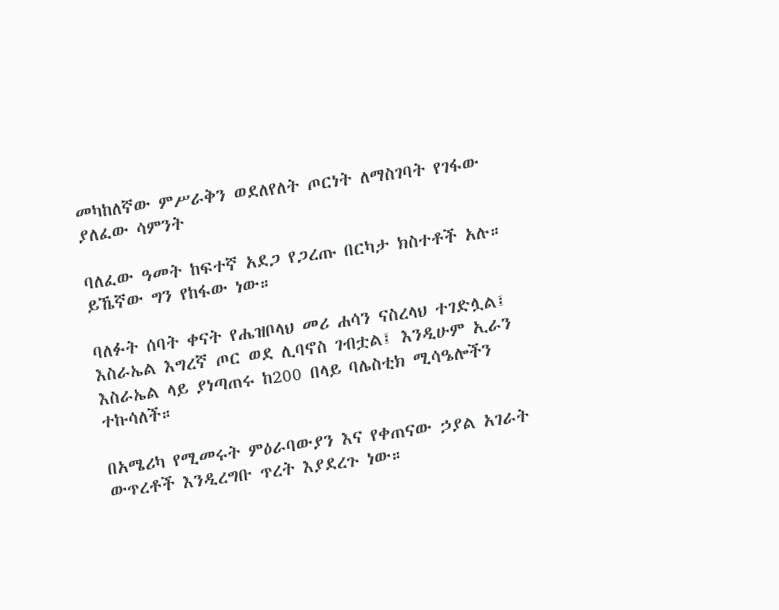መካከለኛው ምሥራቅን ወደለየለት ጦርነት ለማስገባት የገፋው ያለፈው ሳምንት

ባለፈው ዓመት ከፍተኛ አደጋ የጋረጡ በርካታ ክስተቶች አሉ። ይኼኛው ግን የከፋው ነው።

ባለፉት ሰባት ቀናት የሔዝቦላህ መሪ ሐሳን ናስረላህ ተገድሏል፤ እስራኤል እግረኛ ጦር ወደ ሊባኖስ ገብቷል፤ እንዲሁም ኢራን እስራኤል ላይ ያነጣጠሩ ከ200 በላይ ባሌስቲክ ሚሳዔሎችን ተኩሳለች።

በአሜሪካ የሚመሩት ምዕራባውያን እና የቀጠናው ኃያል አገራት ውጥረቶች እንዲረግቡ ጥረት እያደረጉ ነው።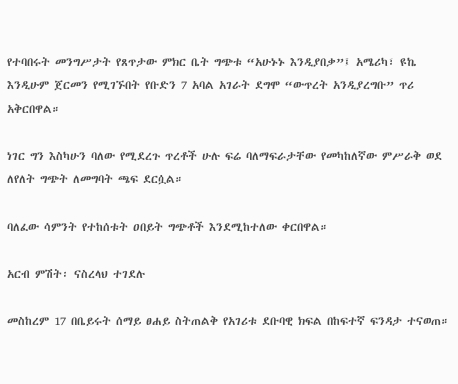የተባበሩት መንግሥታት የጸጥታው ምክር ቤት ግጭቱ “አሁኑኑ እንዲያበቃ”፤ አሜሪካ፣ ዩኬ እንዲሁም ጀርመን የሚገኙበት የቡድን 7 አባል አገራት ደግሞ “ውጥረት አንዲያረግቡ” ጥሪ አቅርበዋል።

ነገር ግን እስካሁን ባለው የሚደረጉ ጥረቶች ሁሉ ፍሬ ባለማፍራታቸው የመካከለኛው ምሥራቅ ወደ ለየለት ግጭት ለመግባት ጫፍ ደርሷል።

ባለፈው ሳምንት የተከሰቱት ዐበይት ግጭቶች እንደሚከተለው ቀርበዋል።

አርብ ምሽት፡ ናስረላህ ተገደሉ

መስከረም 17 በቤይሩት ሰማይ ፀሐይ ስትጠልቅ የአገሪቱ ደቡባዊ ክፍል በከፍተኛ ፍንዳታ ተናወጠ።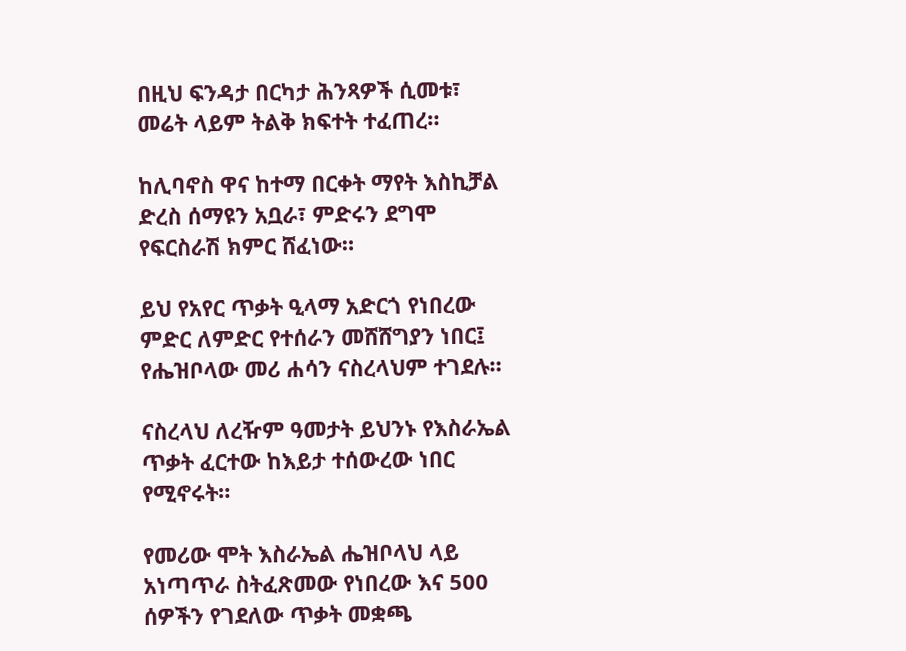በዚህ ፍንዳታ በርካታ ሕንጻዎች ሲመቱ፣ መሬት ላይም ትልቅ ክፍተት ተፈጠረ።

ከሊባኖስ ዋና ከተማ በርቀት ማየት እስኪቻል ድረስ ሰማዩን አቧራ፣ ምድሩን ደግሞ የፍርስራሽ ክምር ሸፈነው።

ይህ የአየር ጥቃት ዒላማ አድርጎ የነበረው ምድር ለምድር የተሰራን መሸሸግያን ነበር፤ የሔዝቦላው መሪ ሐሳን ናስረላህም ተገደሉ።

ናስረላህ ለረዥም ዓመታት ይህንኑ የእስራኤል ጥቃት ፈርተው ከእይታ ተሰውረው ነበር የሚኖሩት።

የመሪው ሞት እስራኤል ሔዝቦላህ ላይ አነጣጥራ ስትፈጽመው የነበረው እና 500 ሰዎችን የገደለው ጥቃት መቋጫ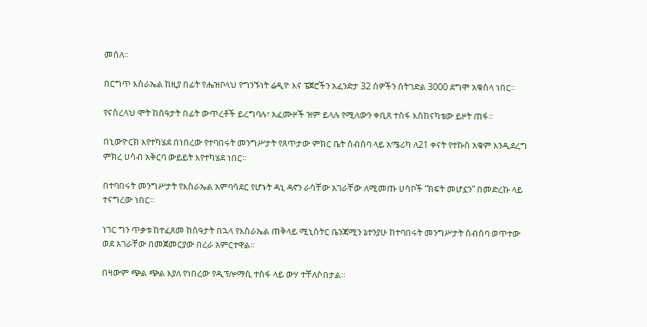መሰለ።

በርግጥ እስራኤል ከዚያ በፊት የሔዝቦላህ የግንኙነት ሬዲዮ እና ፔጀሮችን አፈንድታ 32 ሰዎችን ሰትገድል 3000 ደግሞ አቁስላ ነበር።

የናስረላህ ሞት ከሰዓታት በፊት ውጥረቶች ይረግባሉ፣ አፈሙዞች ዝም ይላሉ የሚለውን ቀቢጸ ተስፋ እስከናካቴው ይዞት ጠፋ።

በኒውዮርክ እየተካሄደ በነበረው የተባበሩት መንግሥታት የጸጥታው ምክር ቤት ስብሰባ ላይ አሜሪካ ለ21 ቀናት የተኩስ አቁም እንዲደረግ ምክረ ሀሳብ አቅርባ ውይይት እየተካሄደ ነበር።

በተባበሩት መንግሥታት የእስራኤል አምባሳደር የሆኑት ዳኒ ዳኖን ራሳቸው አገራቸው ለሚመጡ ሀሳቦች “ክፍት መሆኗን” በመድረኩ ላይ ተናግረው ነበር።

ነገር ግን ጥቃቱ ከተፈጸመ ከሰዓታት በኋላ የእስራኤል ጠቅላይ ሚኒስትር ቤንጃሚን ኔተንያሁ ከተባበሩት መንግሥታት ስብሰባ ወጥተው ወደ አገራቸው በመጀመርያው በረራ አምርተዋል።

በዛውም ጭል ጭል እያለ የነበረው የዲፕሎማሲ ተስፋ ላይ ውሃ ተቸለሶበታል።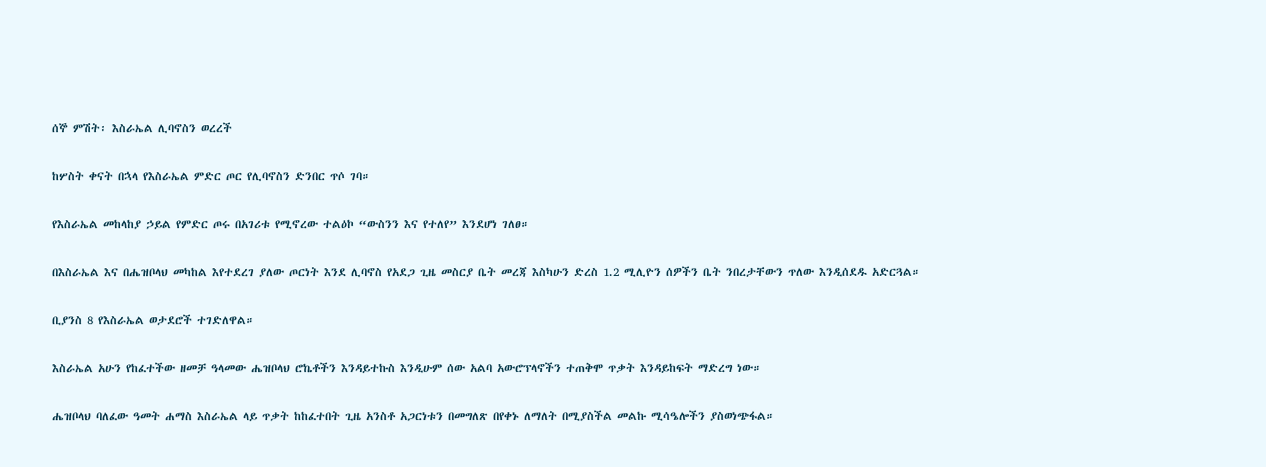ሰኞ ምሽት፡ እስራኤል ሊባኖስን ወረረች

ከሦስት ቀናት በኋላ የእስራኤል ምድር ጦር የሊባኖስን ድንበር ጥሶ ገባ።

የእስራኤል መከላከያ ኃይል የምድር ጦሩ በአገሪቱ የሚኖረው ተልዕኮ “ውስንን እና የተለየ” እንደሆነ ገለፀ።

በእስራኤል እና በሔዝቦላህ መካከል እየተደረገ ያለው ጦርነት እንደ ሊባኖስ የአደጋ ጊዜ መስርያ ቤት መረጃ እስካሁን ድረስ 1.2 ሚሊዮን ሰዎችን ቤት ንበረታቸውን ጥለው እንዲሰደዱ አድርጓል።

ቢያንስ 8 የእስራኤል ወታደሮች ተገድለዋል።

እስራኤል አሁን የከፈተችው ዘመቻ ዓላመው ሔዝቦላህ ሮኬቶችን እንዳይተኩስ እንዲሁም ሰው አልባ አውሮፕላኖችን ተጠቅሞ ጥቃት እንዳይከፍት ማድረግ ነው።

ሔዝቦላህ ባለፈው ዓመት ሐማስ እስራኤል ላይ ጥቃት ከከፈተበት ጊዜ አንስቶ አጋርነቱን በመግለጽ በየቀኑ ለማለት በሚያስችል መልኩ ሚሳዔሎችን ያስወነጭፋል።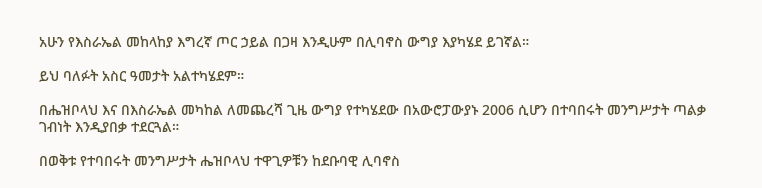አሁን የእስራኤል መከላከያ እግረኛ ጦር ኃይል በጋዛ እንዲሁም በሊባኖስ ውግያ እያካሄደ ይገኛል።

ይህ ባለፉት አስር ዓመታት አልተካሄደም።

በሔዝቦላህ እና በእስራኤል መካከል ለመጨረሻ ጊዜ ውግያ የተካሄደው በአውሮፓውያኑ 2006 ሲሆን በተባበሩት መንግሥታት ጣልቃ ገብነት እንዲያበቃ ተደርጓል።

በወቅቱ የተባበሩት መንግሥታት ሔዝቦላህ ተዋጊዎቹን ከደቡባዊ ሊባኖስ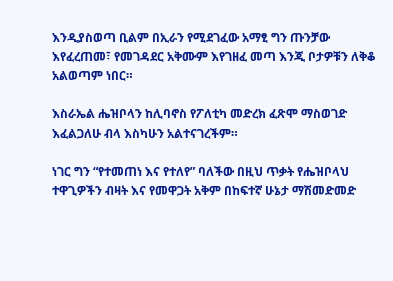እንዲያስወጣ ቢልም በኢራን የሚደገፈው አማፂ ግን ጡንቻው እየፈረጠመ፣ የመገዳደር አቅሙም እየገዘፈ መጣ እንጂ ቦታዎቹን ለቅቆ አልወጣም ነበር።

እስራኤል ሔዝቦላን ከሊባኖስ የፖለቲካ መድረክ ፈጽሞ ማስወገድ እፈልጋለሁ ብላ እስካሁን አልተናገረችም።

ነገር ግን “የተመጠነ እና የተለየ” ባለችው በዚህ ጥቃት የሔዝቦላህ ተዋጊዎችን ብዛት እና የመዋጋት አቅም በከፍተኛ ሁኔታ ማሽመድመድ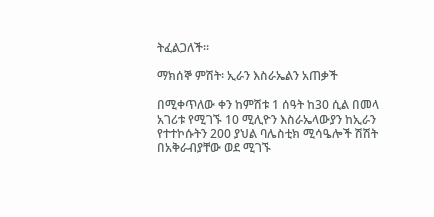ትፈልጋለች።

ማክሰኞ ምሽት፡ ኢራን እስራኤልን አጠቃች

በሚቀጥለው ቀን ከምሽቱ 1 ሰዓት ከ30 ሲል በመላ አገሪቱ የሚገኙ 10 ሚሊዮን እስራኤላውያን ከኢራን የተተኮሱትን 200 ያህል ባሌስቲክ ሚሳዔሎች ሽሽት በአቅራብያቸው ወደ ሚገኙ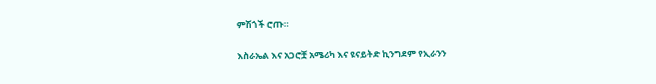ምሽጎች ሮጡ።

እስራኤል እና አጋሮቿ አሜሪካ እና ዩናይትድ ኪንግደም የኢራንን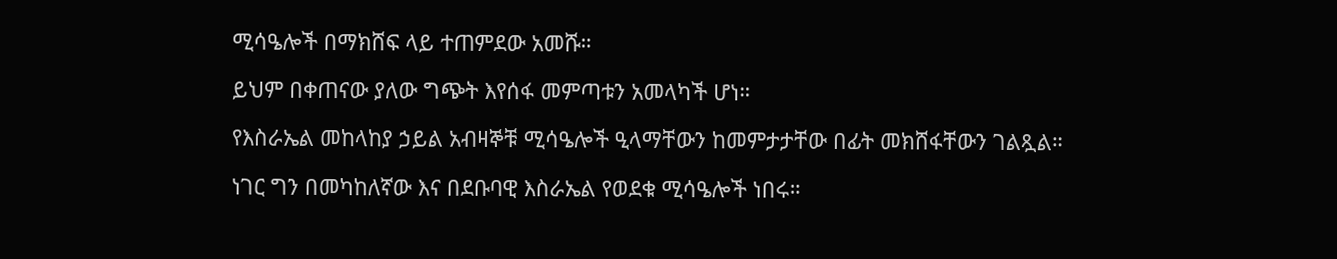ሚሳዔሎች በማክሸፍ ላይ ተጠምደው አመሹ።

ይህም በቀጠናው ያለው ግጭት እየሰፋ መምጣቱን አመላካች ሆነ።

የእስራኤል መከላከያ ኃይል አብዛኞቹ ሚሳዔሎች ዒላማቸውን ከመምታታቸው በፊት መክሸፋቸውን ገልጿል።

ነገር ግን በመካከለኛው እና በደቡባዊ እስራኤል የወደቁ ሚሳዔሎች ነበሩ።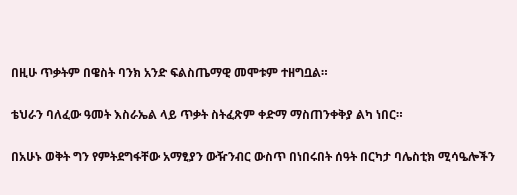በዚሁ ጥቃትም በዌስት ባንክ አንድ ፍልስጤማዊ መሞቱም ተዘግቧል።

ቴህራን ባለፈው ዓመት እስራኤል ላይ ጥቃት ስትፈጽም ቀድማ ማስጠንቀቅያ ልካ ነበር።

በአሁኑ ወቅት ግን የምትደግፋቸው አማፂያን ውዥንብር ውስጥ በነበሩበት ሰዓት በርካታ ባሌስቲክ ሚሳዔሎችን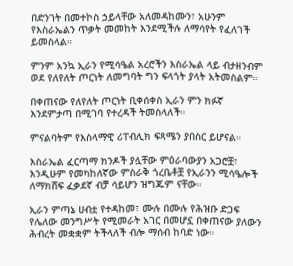በድንገት በመተኮስ ኃይላቸው አለመዳከሙን፣ አሁንም የእስራኤልን ጥቃት መመከት እንደሚችሉ ለማሳየት የፈለገች ይመስላል።

ምንም አንኳ ኢራን የሚሳዔል አረሮችን እስራኤል ላይ ብታዘንብም ወደ የለየለት ጦርነት ለመግባት ግን ፍላጎት ያላት አትመስልም።

በቀጠናው የለየለት ጦርነት ቢቀሰቀስ ኢራን ምን ክፉኛ እንደምታጣ በሚገባ የተረዳች ትመስላለች።

ምናልባትም የእስላማዊ ሪፐብሊክ ፍጻሜን ያበስር ይሆናል።

እስራኤል ፈርጣማ ክንዶች ያሏቸው ምዕራባውያን አጋሮቿ፣ እንዲሁም የመካከለኛው ምስራቅ ጎረቤቶቿ የኢራንን ሚሳዔሎች ለማክሸፍ ፈቃደኛ ብቻ ሳይሆን ዝግጁም ናቸው።

ኢራን ምጣኔ ሀብቷ የተዳከመ፣ ሙሉ በሙሉ የሕዝቡ ድጋፍ የሌለው መንግሥት የሚመራት አገር በመሆኗ በቀጠናው ያለውን ሕብረት መቋቋም ትችላለች ብሎ ማሰብ ከባድ ነው።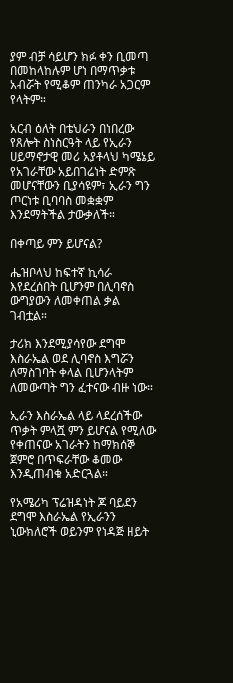ያም ብቻ ሳይሆን ክፉ ቀን ቢመጣ በመከላከሉም ሆነ በማጥቃቱ አብሯት የሚቆም ጠንካራ አጋርም የላትም።

አርብ ዕለት በቴህራን በነበረው የጸሎት ስነስርዓት ላይ የኢራን ሀይማኖታዊ መሪ አያቶላህ ካሜኔይ የአገራቸው አይበገሬነት ድምጽ መሆናቸውን ቢያሳዩም፣ ኢራን ግን ጦርነቱ ቢባባስ መቋቋም እንደማትችል ታውቃለች።

በቀጣይ ምን ይሆናል?

ሔዝቦላህ ከፍተኛ ኪሳራ እየደረሰበት ቢሆንም በሊባኖስ ውግያውን ለመቀጠል ቃል ገብቷል።

ታሪክ እንደሚያሳየው ደግሞ እስራኤል ወደ ሊባኖስ እግሯን ለማስገባት ቀላል ቢሆንላትም ለመውጣት ግን ፈተናው ብዙ ነው።

ኢራን እስራኤል ላይ ላደረሰችው ጥቃት ምላሿ ምን ይሆናል የሚለው የቀጠናው አገራትን ከማክሰኞ ጀምሮ በጥፍራቸው ቆመው እንዲጠብቁ አድርጓል።

የአሜሪካ ፕሬዝዳነት ጆ ባይደን ደግሞ እስራኤል የኢራንን ኒውክለሮች ወይንም የነዳጅ ዘይት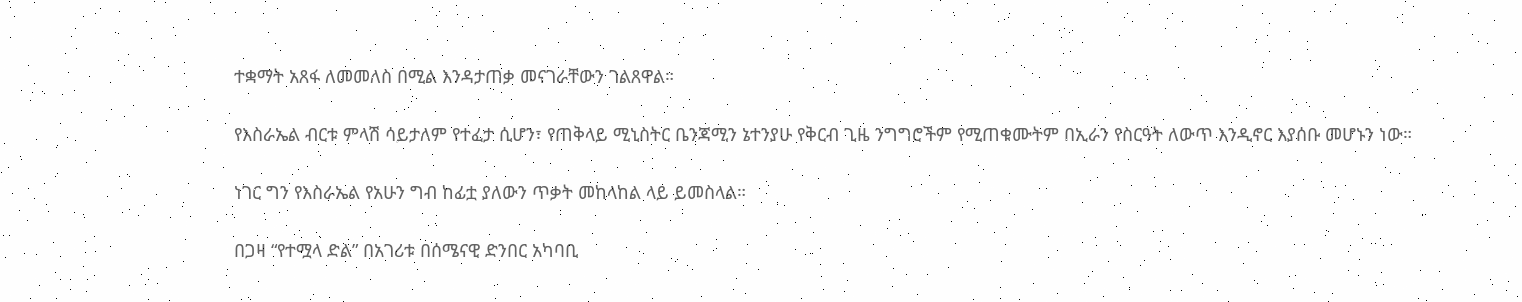ተቋማት አጸፋ ለመመለስ በሚል እንዳታጠቃ መናገራቸውን ገልጸዋል።

የእስራኤል ብርቱ ምላሽ ሳይታለም የተፈታ ሲሆን፣ የጠቅላይ ሚኒስትር ቤንጃሚን ኔተንያሁ የቅርብ ጊዜ ንግግሮችም የሚጠቁሙትም በኢራን የስርዓት ለውጥ እንዲኖር እያሰቡ መሆኑን ነው።

ነገር ግን የእስራኤል የአሁን ግብ ከፊቷ ያለውን ጥቃት መከላከል ላይ ይመስላል።

በጋዛ “የተሟላ ድል” በአገሪቱ በሰሜናዊ ድንበር አካባቢ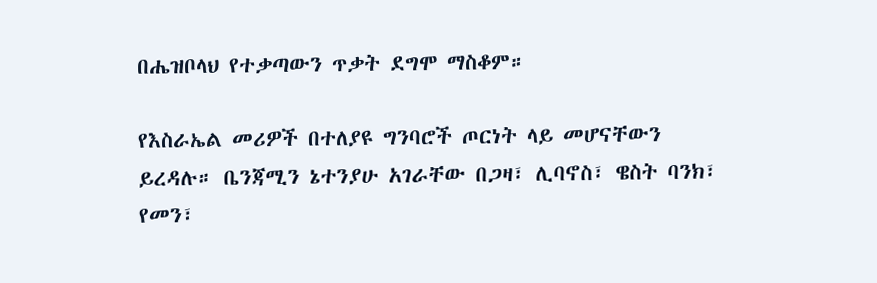በሔዝቦላህ የተቃጣውን ጥቃት ደግሞ ማስቆም።

የእስራኤል መሪዎች በተለያዩ ግንባሮች ጦርነት ላይ መሆናቸውን ይረዳሉ። ቤንጃሚን ኔተንያሁ አገራቸው በጋዛ፣ ሊባኖስ፣ ዌስት ባንክ፣ የመን፣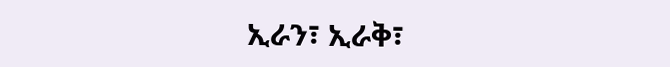ኢራን፣ ኢራቅ፣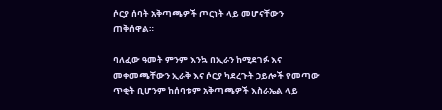ሶርያ ሰባት አቅጣጫዎች ጦርነት ላይ መሆናቸውን ጠቅሰዋል።

ባለፈው ዓመት ምንም እንኳ በኢራን ከሚደገፉ እና መቀመጫቸውን ኢራቅ እና ሶርያ ካደረጉት ኃይሎች የመጣው ጥቂት ቢሆንም ከሰባቱም አቅጣጫዎች እስራኤል ላይ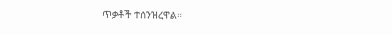ጥቃቶች ተሰንዝረዋል።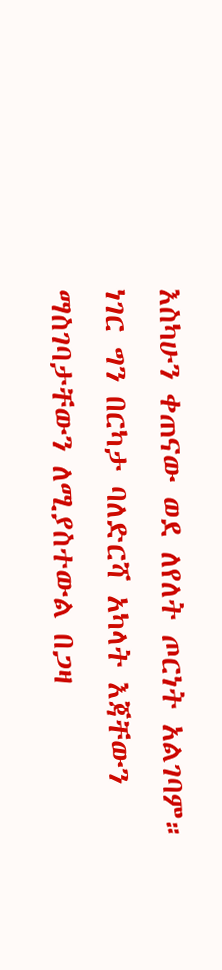እስካሁን ቀጠናው ወደ ለየለት ጦርነት አልገባም። ነገር ግን በርካታ ባለድርሻ አካላት እጃቸውን ማስገባታቸውን ለሚያስተውል በጋዛ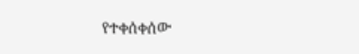የተቀሰቀሰው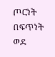ጦርነት በፍጥነት ወደ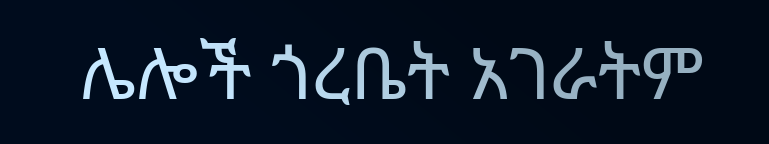ሌሎች ጎረቤት አገራትም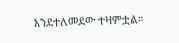እንደተለመደው ተዛምቷል።